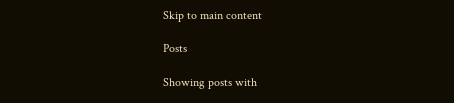Skip to main content

Posts

Showing posts with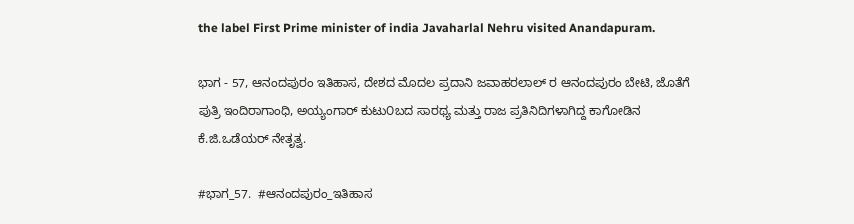the label First Prime minister of india Javaharlal Nehru visited Anandapuram.

ಭಾಗ - 57, ಆನಂದಪುರಂ ಇತಿಹಾಸ, ದೇಶದ ಮೊದಲ ಪ್ರದಾನಿ ಜವಾಹರಲಾಲ್ ರ ಆನಂದಪುರಂ ಬೇಟಿ, ಜೊತೆಗೆ ಪುತ್ರಿ ಇಂದಿರಾಗಾಂಧಿ, ಅಯ್ಯಂಗಾರ್ ಕುಟು೦ಬದ ಸಾರಥ್ಯ ಮತ್ತು ರಾಜ ಪ್ರತಿನಿದಿಗಳಾಗಿದ್ದ ಕಾಗೋಡಿನ ಕೆ.ಜಿ.ಒಡೆಯರ್ ನೇತೃತ್ವ.

#ಭಾಗ_57.  #ಆನಂದಪುರಂ_ಇತಿಹಾಸ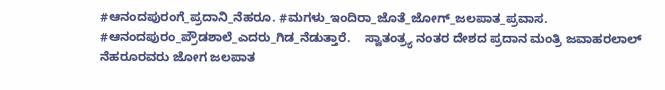#ಆನಂದಪುರಂಗೆ_ಪ್ರದಾನಿ_ನೆಹರೂ. #ಮಗಳು_ಇಂದಿರಾ_ಜೊತೆ_ಜೋಗ್_ಜಲಪಾತ_ಪ್ರವಾಸ. #ಆನಂದಪುರಂ_ಪ್ರೌಡಶಾಲೆ_ಎದರು_ಗಿಡ_ನೆಡುತ್ತಾರೆ.    ಸ್ವಾತಂತ್ರ್ಯ ನಂತರ ದೇಶದ ಪ್ರದಾನ ಮಂತ್ರಿ ಜವಾಹರಲಾಲ್ ನೆಹರೂರವರು ಜೋಗ ಜಲಪಾತ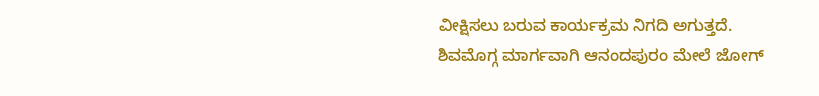ವೀಕ್ಷಿಸಲು ಬರುವ ಕಾರ್ಯಕ್ರಮ ನಿಗದಿ ಅಗುತ್ತದೆ.     ಶಿವಮೊಗ್ಗ ಮಾರ್ಗವಾಗಿ ಆನಂದಪುರಂ ಮೇಲೆ ಜೋಗ್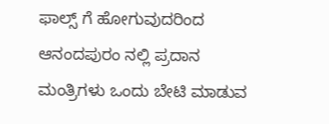ಫಾಲ್ಸ್ ಗೆ ಹೋಗುವುದರಿಂದ ಆನಂದಪುರಂ ನಲ್ಲಿ ಪ್ರದಾನ ಮಂತ್ರಿಗಳು ಒಂದು ಬೇಟಿ ಮಾಡುವ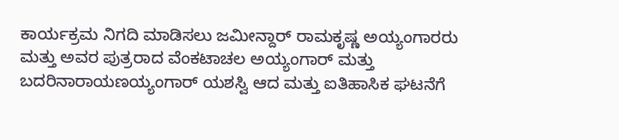ಕಾರ್ಯಕ್ರಮ ನಿಗದಿ ಮಾಡಿಸಲು ಜಮೀನ್ದಾರ್ ರಾಮಕೃಷ್ಣ ಅಯ್ಯಂಗಾರರು ಮತ್ತು ಅವರ ಪುತ್ರರಾದ ವೆಂಕಟಾಚಲ ಅಯ್ಯಂಗಾರ್ ಮತ್ತು ಬದರಿನಾರಾಯಣಯ್ಯಂಗಾರ್ ಯಶಸ್ವಿ ಆದ ಮತ್ತು ಐತಿಹಾಸಿಕ ಘಟನೆಗೆ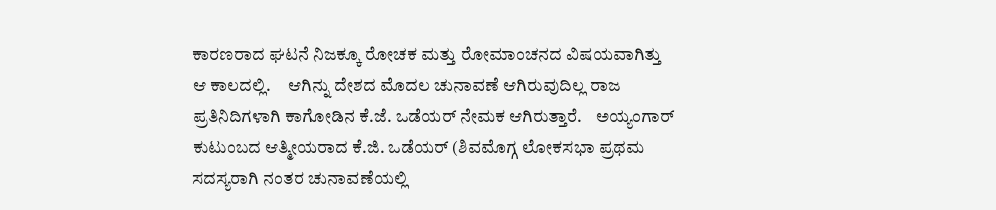ಕಾರಣರಾದ ಘಟನೆ ನಿಜಕ್ಕೂ ರೋಚಕ ಮತ್ತು ರೋಮಾಂಚನದ ವಿಷಯವಾಗಿತ್ತು ಆ ಕಾಲದಲ್ಲಿ.     ಆಗಿನ್ನು ದೇಶದ ಮೊದಲ ಚುನಾವಣೆ ಆಗಿರುವುದಿಲ್ಲ ರಾಜ ಪ್ರತಿನಿದಿಗಳಾಗಿ ಕಾಗೋಡಿನ ಕೆ.ಜೆ. ಒಡೆಯರ್ ನೇಮಕ ಆಗಿರುತ್ತಾರೆ.    ಅಯ್ಯಂಗಾರ್ ಕುಟುಂಬದ ಆತ್ಮೀಯರಾದ ಕೆ.ಜಿ. ಒಡೆಯರ್ (ಶಿವಮೊಗ್ಗ ಲೋಕಸಭಾ ಪ್ರಥಮ ಸದಸ್ಯರಾಗಿ ನಂತರ ಚುನಾವಣೆಯಲ್ಲಿ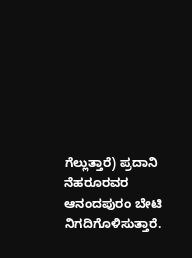ಗೆಲ್ಲುತ್ತಾರೆ) ಪ್ರದಾನಿ ನೆಹರೂರವರ ಆನಂದಪುರಂ ಬೇಟಿ ನಿಗದಿಗೊಳಿಸುತ್ತಾರೆ.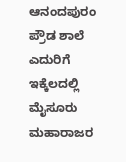ಆನಂದಪುರಂ ಪ್ರೌಡ ಶಾಲೆ ಎದುರಿಗೆ ಇಕ್ಕೆಲದಲ್ಲಿ ಮೈಸೂರು ಮಹಾರಾಜರ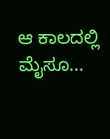ಆ ಕಾಲದಲ್ಲಿ ಮೈಸೂ...